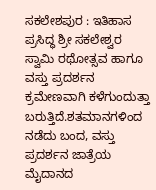ಸಕಲೇಶಪುರ : ಇತಿಹಾಸ ಪ್ರಸಿದ್ಧ ಶ್ರೀ ಸಕಲೇಶ್ವರ ಸ್ವಾಮಿ ರಥೋತ್ಸವ ಹಾಗೂ ವಸ್ತು ಪ್ರದರ್ಶನ ಕ್ರಮೇಣವಾಗಿ ಕಳೆಗುಂದುತ್ತಾ ಬರುತ್ತಿದೆ.ಶತಮಾನಗಳಿಂದ ನಡೆದು ಬಂದ, ವಸ್ತು ಪ್ರದರ್ಶನ ಜಾತ್ರೆಯ ಮೈದಾನದ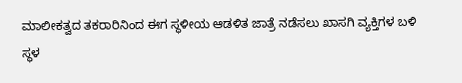ಮಾಲೀಕತ್ವದ ತಕರಾರಿನಿಂದ ಈಗ ಸ್ಥಳೀಯ ಆಡಳಿತ ಜಾತ್ರೆ ನಡೆಸಲು ಖಾಸಗಿ ವ್ಯಕ್ತಿಗಳ ಬಳಿ ಸ್ಥಳ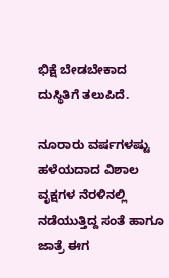ಭಿಕ್ಷೆ ಬೇಡಬೇಕಾದ ದುಸ್ಥಿತಿಗೆ ತಲುಪಿದೆ.

ನೂರಾರು ವರ್ಷಗಳಷ್ಟು ಹಳೆಯದಾದ ವಿಶಾಲ ವೃಕ್ಷಗಳ ನೆರಳಿನಲ್ಲಿ ನಡೆಯುತ್ತಿದ್ದ ಸಂತೆ ಹಾಗೂ ಜಾತ್ರೆ ಈಗ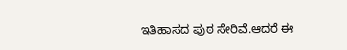ಇತಿಹಾಸದ ಪುಠ ಸೇರಿವೆ.ಆದರೆ ಈ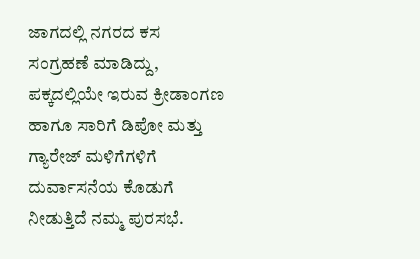ಜಾಗದಲ್ಲಿ ನಗರದ ಕಸ ಸಂಗ್ರಹಣೆ ಮಾಡಿದ್ದು, ಪಕ್ಕದಲ್ಲಿಯೇ ಇರುವ ಕ್ರೀಡಾಂಗಣ ಹಾಗೂ ಸಾರಿಗೆ ಡಿಪೋ ಮತ್ತು ಗ್ಯಾರೇಜ್ ಮಳಿಗೆಗಳಿಗೆ ದುರ್ವಾಸನೆಯ ಕೊಡುಗೆ ನೀಡುತ್ತಿದೆ ನಮ್ಮ ಪುರಸಭೆ.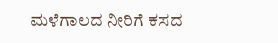ಮಳೆಗಾಲದ ನೀರಿಗೆ ಕಸದ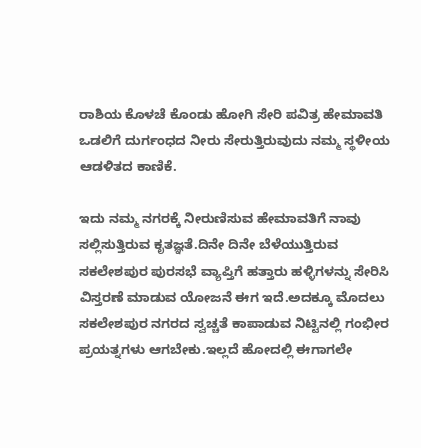ರಾಶಿಯ ಕೊಳಚೆ ಕೊಂಡು ಹೋಗಿ ಸೇರಿ ಪವಿತ್ರ ಹೇಮಾವತಿ ಒಡಲಿಗೆ ದುರ್ಗಂಧದ ನೀರು ಸೇರುತ್ತಿರುವುದು ನಮ್ಮ ಸ್ಥಳೀಯ ಆಡಳಿತದ ಕಾಣಿಕೆ.

ಇದು ನಮ್ಮ ನಗರಕ್ಕೆ ನೀರುಣಿಸುವ ಹೇಮಾವತಿಗೆ ನಾವು ಸಲ್ಲಿಸುತ್ತಿರುವ ಕೃತಜ್ಞತೆ.ದಿನೇ ದಿನೇ ಬೆಳೆಯುತ್ತಿರುವ ಸಕಲೇಶಪುರ ಪುರಸಭೆ ವ್ಯಾಪ್ತಿಗೆ ಹತ್ತಾರು ಹಳ್ಳಿಗಳನ್ನು ಸೇರಿಸಿ ವಿಸ್ತರಣೆ ಮಾಡುವ ಯೋಜನೆ ಈಗ ಇದೆ.ಅದಕ್ಕೂ ಮೊದಲು ಸಕಲೇಶಪುರ ನಗರದ ಸ್ವಚ್ಚತೆ ಕಾಪಾಡುವ ನಿಟ್ಟಿನಲ್ಲಿ ಗಂಭೀರ ಪ್ರಯತ್ನಗಳು ಆಗಬೇಕು.ಇಲ್ಲದೆ ಹೋದಲ್ಲಿ ಈಗಾಗಲೇ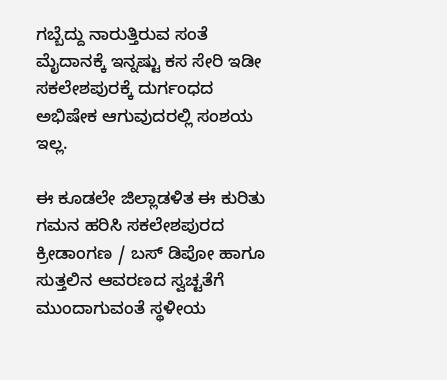ಗಬ್ಬೆದ್ದು ನಾರುತ್ತಿರುವ ಸಂತೆ ಮೈದಾನಕ್ಕೆ ಇನ್ನಷ್ಟು ಕಸ ಸೇರಿ ಇಡೀ ಸಕಲೇಶಪುರಕ್ಕೆ ದುರ್ಗಂಧದ ಅಭಿಷೇಕ ಆಗುವುದರಲ್ಲಿ ಸಂಶಯ ಇಲ್ಲ.

ಈ ಕೂಡಲೇ ಜಿಲ್ಲಾಡಳಿತ ಈ ಕುರಿತು ಗಮನ ಹರಿಸಿ ಸಕಲೇಶಪುರದ ಕ್ರೀಡಾಂಗಣ / ಬಸ್ ಡಿಪೋ ಹಾಗೂ ಸುತ್ತಲಿನ ಆವರಣದ ಸ್ವಚ್ಟತೆಗೆ ಮುಂದಾಗುವಂತೆ ಸ್ಥಳೀಯ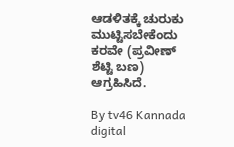ಆಡಳಿತಕ್ಕೆ ಚುರುಕು ಮುಟ್ಟಿಸಬೇಕೆಂದು ಕರವೇ (ಪ್ರವೀಣ್ ಶೆಟ್ಟಿ ಬಣ) ಆಗ್ರಹಿಸಿದೆ.

By tv46 Kannada digital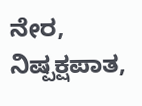ನೇರ, ನಿಷ್ಪಕ್ಷಪಾತ,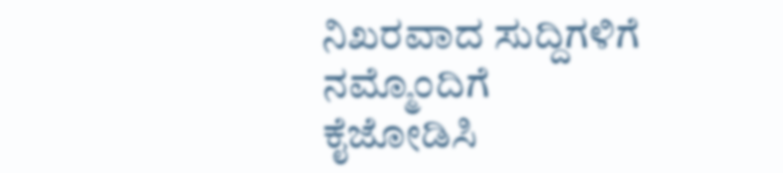ನಿಖರವಾದ ಸುದ್ದಿಗಳಿಗೆ ನಮ್ಮೊಂದಿಗೆ ಕೈಜೋಡಿಸಿ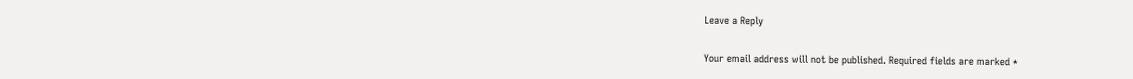Leave a Reply

Your email address will not be published. Required fields are marked *